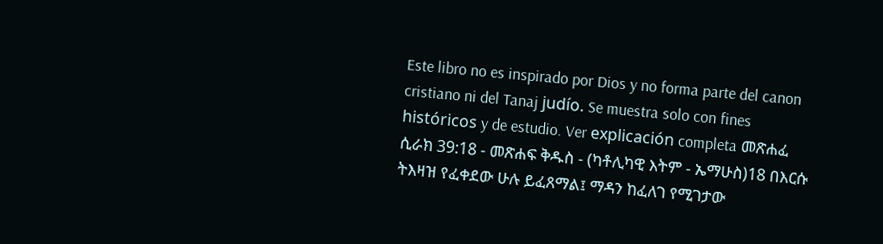Este libro no es inspirado por Dios y no forma parte del canon cristiano ni del Tanaj judío. Se muestra solo con fines históricos y de estudio. Ver explicación completa መጽሐፈ ሲራክ 39:18 - መጽሐፍ ቅዱስ - (ካቶሊካዊ እትም - ኤማሁስ)18 በእርሱ ትእዛዝ የፈቀደው ሁሉ ይፈጸማል፤ ማዳን ከፈለገ የሚገታው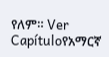የለም። Ver Capítuloየአማርኛ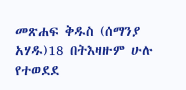መጽሐፍ ቅዱስ (ሰማንያ አሃዱ)18 በትእዛዙም ሁሉ የተወደደ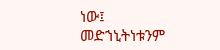ነው፤ መድኀኒትነቱንም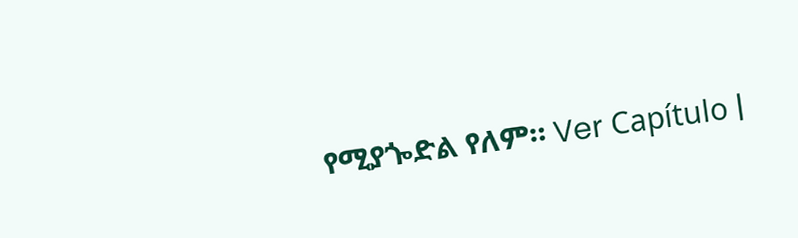የሚያጐድል የለም። Ver Capítulo |